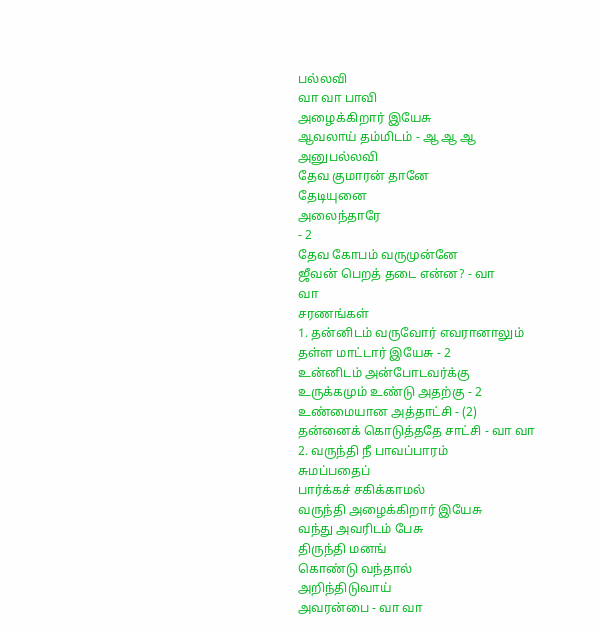பல்லவி
வா வா பாவி
அழைக்கிறார் இயேசு
ஆவலாய் தம்மிடம் - ஆ ஆ ஆ
அனுபல்லவி
தேவ குமாரன் தானே
தேடியுனை
அலைந்தாரே
- 2
தேவ கோபம் வருமுன்னே
ஜீவன் பெறத் தடை என்ன? - வா
வா
சரணங்கள்
1. தன்னிடம் வருவோர் எவரானாலும்
தள்ள மாட்டார் இயேசு - 2
உன்னிடம் அன்போடவர்க்கு
உருக்கமும் உண்டு அதற்கு - 2
உண்மையான அத்தாட்சி - (2)
தன்னைக் கொடுத்ததே சாட்சி - வா வா
2. வருந்தி நீ பாவப்பாரம்
சுமப்பதைப்
பார்க்கச் சகிக்காமல்
வருந்தி அழைக்கிறார் இயேசு
வந்து அவரிடம் பேசு
திருந்தி மனங்
கொண்டு வந்தால்
அறிந்திடுவாய்
அவரன்பை - வா வா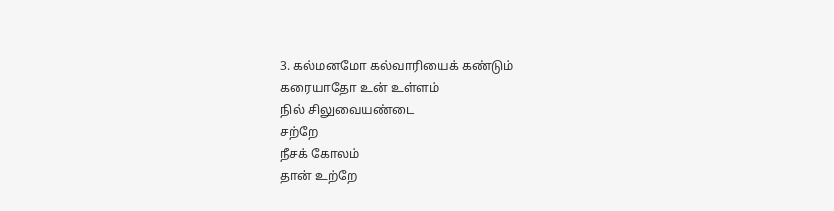3. கல்மனமோ கல்வாரியைக் கண்டும்
கரையாதோ உன் உள்ளம்
நில் சிலுவையண்டை
சற்றே
நீசக் கோலம்
தான் உற்றே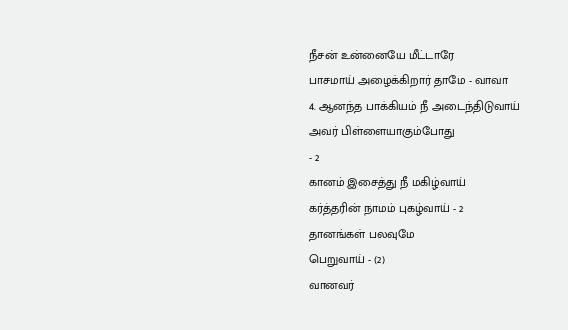நீசன் உன்னையே மீட்டாரே
பாசமாய் அழைக்கிறார் தாமே - வாவா
4. ஆனந்த பாக்கியம் நீ அடைந்திடுவாய்
அவர் பிள்ளையாகும்போது
- 2
கானம் இசைத்து நீ மகிழ்வாய்
கர்த்தரின் நாமம் புகழ்வாய் - 2
தானங்கள் பலவுமே
பெறுவாய் - (2)
வானவர்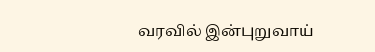வரவில் இன்புறுவாய்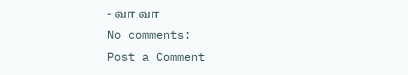- வா வா
No comments:
Post a Comment